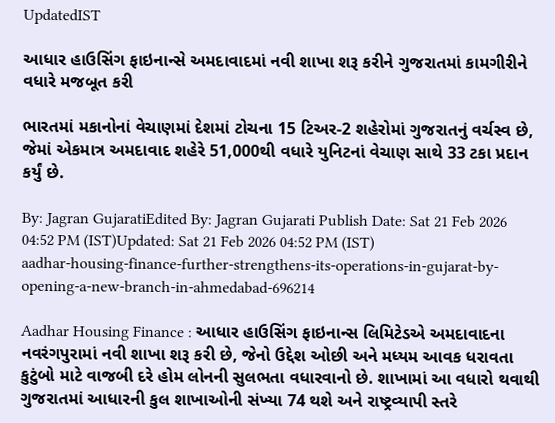UpdatedIST

આધાર હાઉસિંગ ફાઇનાન્સે અમદાવાદમાં નવી શાખા શરૂ કરીને ગુજરાતમાં કામગીરીને વધારે મજબૂત કરી

ભારતમાં મકાનોનાં વેચાણમાં દેશમાં ટોચના 15 ટિઅર-2 શહેરોમાં ગુજરાતનું વર્ચસ્વ છે, જેમાં એકમાત્ર અમદાવાદ શહેરે 51,000થી વધારે યુનિટનાં વેચાણ સાથે 33 ટકા પ્રદાન કર્યું છે.

By: Jagran GujaratiEdited By: Jagran Gujarati Publish Date: Sat 21 Feb 2026 04:52 PM (IST)Updated: Sat 21 Feb 2026 04:52 PM (IST)
aadhar-housing-finance-further-strengthens-its-operations-in-gujarat-by-opening-a-new-branch-in-ahmedabad-696214

Aadhar Housing Finance : આધાર હાઉસિંગ ફાઇનાન્સ લિમિટેડએ અમદાવાદના નવરંગપુરામાં નવી શાખા શરૂ કરી છે, જેનો ઉદ્દેશ ઓછી અને મધ્યમ આવક ધરાવતા કુટુંબો માટે વાજબી દરે હોમ લોનની સુલભતા વધારવાનો છે. શાખામાં આ વધારો થવાથી ગુજરાતમાં આધારની કુલ શાખાઓની સંખ્યા 74 થશે અને રાષ્ટ્રવ્યાપી સ્તરે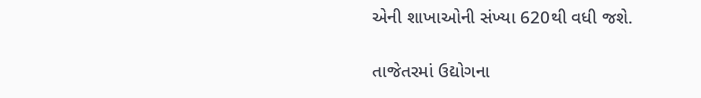એની શાખાઓની સંખ્યા 620થી વધી જશે.

તાજેતરમાં ઉદ્યોગના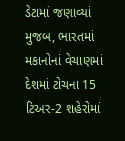ડેટામાં જણાવ્યાં મુજબ, ભારતમાં મકાનોનાં વેચાણમાં દેશમાં ટોચના 15 ટિઅર-2 શહેરોમાં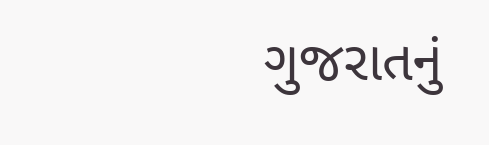ગુજરાતનું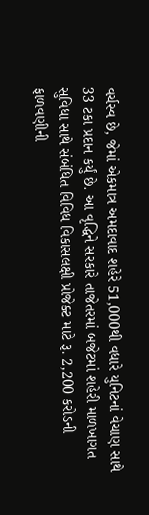વર્ચસ્વ છે, જેમાં એકમાત્ર અમદાવાદ શહેરે 51,000થી વધારે યુનિટનાં વેચાણ સાથે 33 ટકા પ્રદાન કર્યું છે. આ વૃદ્ધિને સરકારે તાજેતરમાં બજેટમાં શહેરી માળખાગત સુવિધા સાથે સંબંધિત વિવિધ વિકાસલક્ષી પ્રોજેક્ટ માટે રૂ. 2,200 કરોડની ફાળવણીની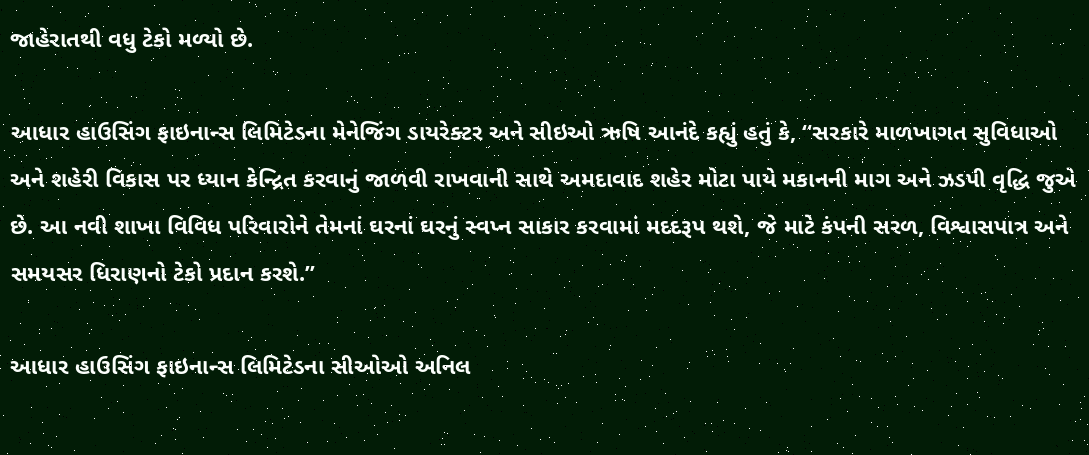જાહેરાતથી વધુ ટેકો મળ્યો છે.

આધાર હાઉસિંગ ફાઇનાન્સ લિમિટેડના મેનેજિંગ ડાયરેક્ટર અને સીઇઓ ઋષિ આનંદે કહ્યું હતું કે, “સરકારે માળખાગત સુવિધાઓ અને શહેરી વિકાસ પર ધ્યાન કેન્દ્રિત કરવાનું જાળવી રાખવાની સાથે અમદાવાદ શહેર મોટા પાયે મકાનની માગ અને ઝડપી વૃદ્ધિ જુએ છે. આ નવી શાખા વિવિધ પરિવારોને તેમનાં ઘરનાં ઘરનું સ્વપ્ન સાકાર કરવામાં મદદરૂપ થશે, જે માટે કંપની સરળ, વિશ્વાસપાત્ર અને સમયસર ધિરાણનો ટેકો પ્રદાન કરશે.”

આધાર હાઉસિંગ ફાઇનાન્સ લિમિટેડના સીઓઓ અનિલ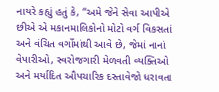નાયરે કહ્યું હતું કે, “અમે જેને સેવા આપીએ છીએ એ મકાનમાલિકોનો મોટો વર્ગ વિકસતાં અને વંચિત વર્ગોમાંથી આવે છે, જેમાં નાનાં વેપારીઓ, સ્વરોજગારી મેળવતી વ્યક્તિઓ અને મર્યાદિત ઔપચારિક દસ્તાવેજો ધરાવતા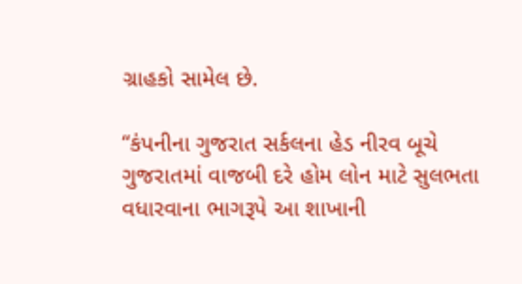ગ્રાહકો સામેલ છે.

“કંપનીના ગુજરાત સર્કલના હેડ નીરવ બૂચે ગુજરાતમાં વાજબી દરે હોમ લોન માટે સુલભતા વધારવાના ભાગરૂપે આ શાખાની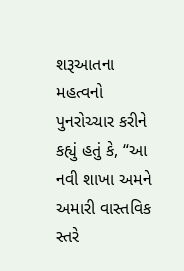શરૂઆતના મહત્વનો પુનરોચ્ચાર કરીને કહ્યું હતું કે, “આ નવી શાખા અમને અમારી વાસ્તવિક સ્તરે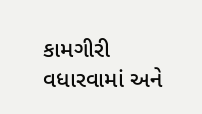કામગીરી વધારવામાં અને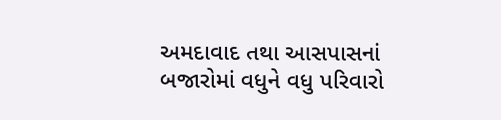અમદાવાદ તથા આસપાસનાં બજારોમાં વધુને વધુ પરિવારો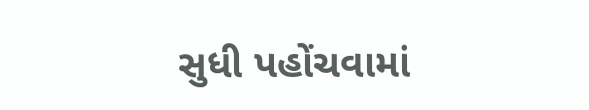સુધી પહોંચવામાં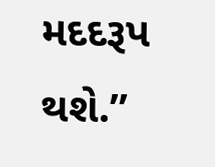મદદરૂપ થશે.”